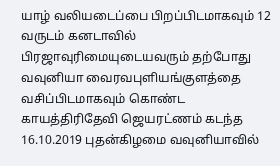யாழ் வலியடைப்பை பிறப்பிடமாகவும் 12 வருடம் கனடாவில் பிரஜாவுரிமையுடையவரும் தற்போது வவுனியா வைரவபுளியங்குளத்தை வசிப்பிடமாகவும் கொண்ட காயத்திரிதேவி ஜெயரட்ணம் கடந்த 16.10.2019 புதன்கிழமை வவுனியாவில்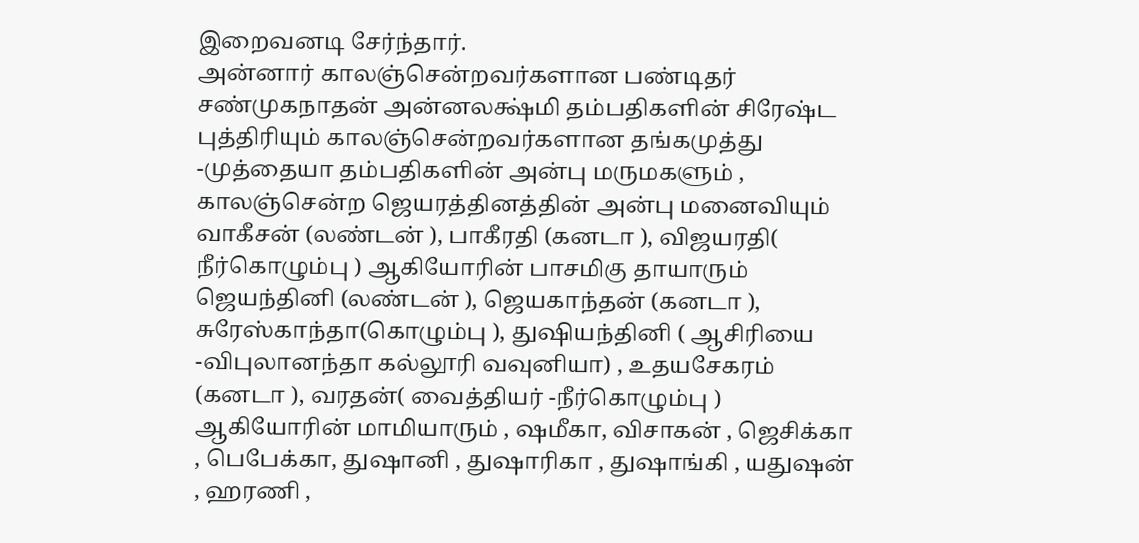இறைவனடி சேர்ந்தார்.
அன்னார் காலஞ்சென்றவர்களான பண்டிதர் சண்முகநாதன் அன்னலக்ஷ்மி தம்பதிகளின் சிரேஷ்ட புத்திரியும் காலஞ்சென்றவர்களான தங்கமுத்து -முத்தையா தம்பதிகளின் அன்பு மருமகளும் , காலஞ்சென்ற ஜெயரத்தினத்தின் அன்பு மனைவியும் வாகீசன் (லண்டன் ), பாகீரதி (கனடா ), விஜயரதி( நீர்கொழும்பு ) ஆகியோரின் பாசமிகு தாயாரும் ஜெயந்தினி (லண்டன் ), ஜெயகாந்தன் (கனடா ), சுரேஸ்காந்தா(கொழும்பு ), துஷியந்தினி ( ஆசிரியை -விபுலானந்தா கல்லூரி வவுனியா) , உதயசேகரம் (கனடா ), வரதன்( வைத்தியர் -நீர்கொழும்பு ) ஆகியோரின் மாமியாரும் , ஷமீகா, விசாகன் , ஜெசிக்கா , பெபேக்கா, துஷானி , துஷாரிகா , துஷாங்கி , யதுஷன் , ஹரணி ,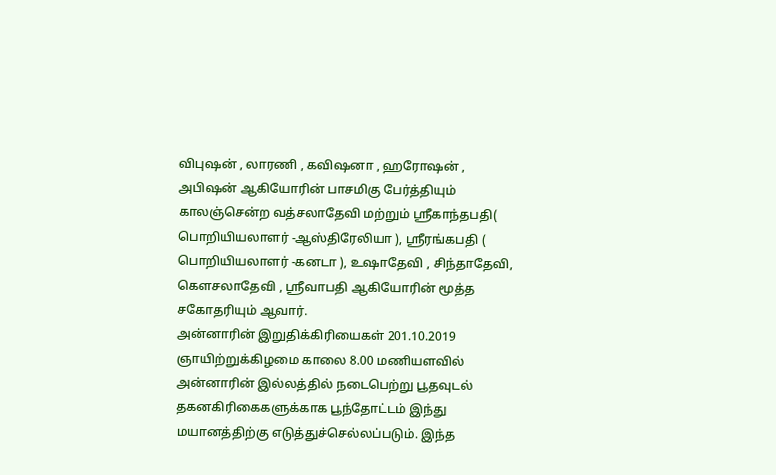விபுஷன் , லாரணி , கவிஷனா , ஹரோஷன் , அபிஷன் ஆகியோரின் பாசமிகு பேர்த்தியும் காலஞ்சென்ற வத்சலாதேவி மற்றும் ஸ்ரீகாந்தபதி( பொறியியலாளர் -ஆஸ்திரேலியா ), ஸ்ரீரங்கபதி ( பொறியியலாளர் -கனடா ), உஷாதேவி , சிந்தாதேவி, கௌசலாதேவி , ஸ்ரீவாபதி ஆகியோரின் மூத்த சகோதரியும் ஆவார்.
அன்னாரின் இறுதிக்கிரியைகள் 201.10.2019 ஞாயிற்றுக்கிழமை காலை 8.00 மணியளவில் அன்னாரின் இல்லத்தில் நடைபெற்று பூதவுடல் தகனகிரிகைகளுக்காக பூந்தோட்டம் இந்து மயானத்திற்கு எடுத்துச்செல்லப்படும். இந்த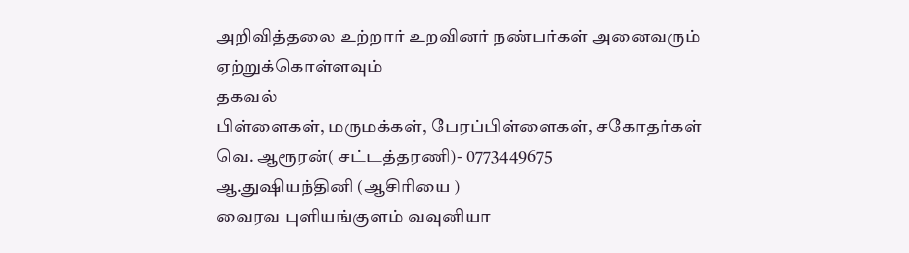அறிவித்தலை உற்றார் உறவினர் நண்பர்கள் அனைவரும் ஏற்றுக்கொள்ளவும்
தகவல்
பிள்ளைகள், மருமக்கள், பேரப்பிள்ளைகள், சகோதர்கள்
வெ. ஆரூரன்( சட்டத்தரணி)- 0773449675
ஆ.துஷியந்தினி (ஆசிரியை )
வைரவ புளியங்குளம் வவுனியா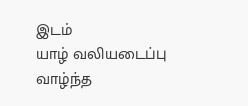இடம்
யாழ் வலியடைப்பு
வாழ்ந்த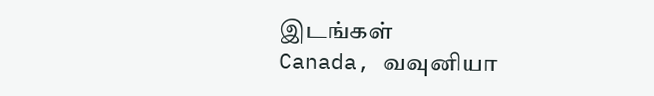இடங்கள்
Canada, வவுனியா